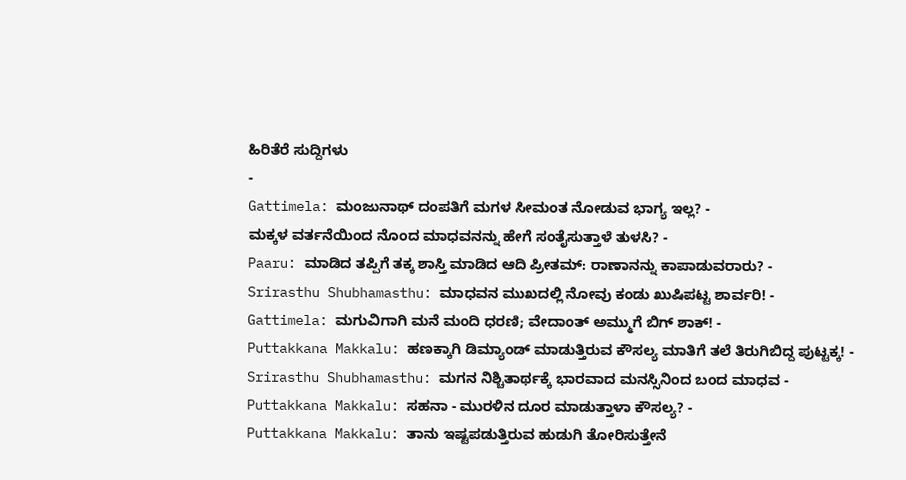ಹಿರಿತೆರೆ ಸುದ್ದಿಗಳು
-
Gattimela: ಮಂಜುನಾಥ್ ದಂಪತಿಗೆ ಮಗಳ ಸೀಮಂತ ನೋಡುವ ಭಾಗ್ಯ ಇಲ್ಲ? -
ಮಕ್ಕಳ ವರ್ತನೆಯಿಂದ ನೊಂದ ಮಾಧವನನ್ನು ಹೇಗೆ ಸಂತೈಸುತ್ತಾಳೆ ತುಳಸಿ? -
Paaru: ಮಾಡಿದ ತಪ್ಪಿಗೆ ತಕ್ಕ ಶಾಸ್ತಿ ಮಾಡಿದ ಆದಿ ಪ್ರೀತಮ್: ರಾಣಾನನ್ನು ಕಾಪಾಡುವರಾರು? -
Srirasthu Shubhamasthu: ಮಾಧವನ ಮುಖದಲ್ಲಿ ನೋವು ಕಂಡು ಖುಷಿಪಟ್ಟ ಶಾರ್ವರಿ! -
Gattimela: ಮಗುವಿಗಾಗಿ ಮನೆ ಮಂದಿ ಧರಣಿ; ವೇದಾಂತ್ ಅಮ್ಮುಗೆ ಬಿಗ್ ಶಾಕ್! -
Puttakkana Makkalu: ಹಣಕ್ಕಾಗಿ ಡಿಮ್ಯಾಂಡ್ ಮಾಡುತ್ತಿರುವ ಕೌಸಲ್ಯ ಮಾತಿಗೆ ತಲೆ ತಿರುಗಿಬಿದ್ದ ಪುಟ್ಟಕ್ಕ! -
Srirasthu Shubhamasthu: ಮಗನ ನಿಶ್ಚಿತಾರ್ಥಕ್ಕೆ ಭಾರವಾದ ಮನಸ್ಸಿನಿಂದ ಬಂದ ಮಾಧವ -
Puttakkana Makkalu: ಸಹನಾ - ಮುರಳಿನ ದೂರ ಮಾಡುತ್ತಾಳಾ ಕೌಸಲ್ಯ? -
Puttakkana Makkalu: ತಾನು ಇಷ್ಟಪಡುತ್ತಿರುವ ಹುಡುಗಿ ತೋರಿಸುತ್ತೇನೆ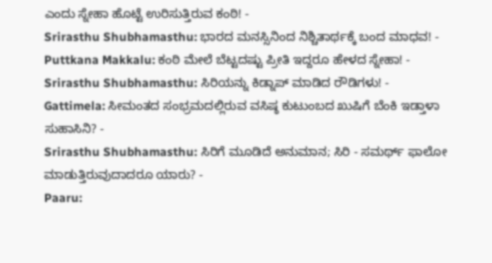ಎಂದು ಸ್ನೇಹಾ ಹೊಟ್ಟೆ ಉರಿಸುತ್ತಿರುವ ಕಂಠಿ! -
Srirasthu Shubhamasthu: ಭಾರದ ಮನಸ್ಸಿನಿಂದ ನಿಶ್ಚಿತಾರ್ಥಕ್ಕೆ ಬಂದ ಮಾಧವ! -
Puttkana Makkalu: ಕಂಠಿ ಮೇಲೆ ಬೆಟ್ಟದಷ್ಟು ಪ್ರೀತಿ ಇದ್ದರೂ ಹೇಳದ ಸ್ನೇಹಾ! -
Srirasthu Shubhamasthu: ಸಿರಿಯನ್ನು ಕಿಡ್ನಾಪ್ ಮಾಡಿದ ರೌಡಿಗಳು! -
Gattimela: ಸೀಮಂತದ ಸಂಭ್ರಮದಲ್ಲಿರುವ ವಸಿಷ್ಠ ಕುಟುಂಬದ ಖುಷಿಗೆ ಬೆಂಕಿ ಇಡ್ತಾಳಾ ಸುಹಾಸಿನಿ? -
Srirasthu Shubhamasthu: ಸಿರಿಗೆ ಮೂಡಿದೆ ಅನುಮಾನ; ಸಿರಿ - ಸಮರ್ಥ್ ಫಾಲೋ ಮಾಡುತ್ತಿರುವುದಾದರೂ ಯಾರು? -
Paaru: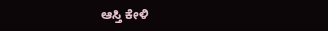ಆಸ್ತಿ ಕೇಳಿ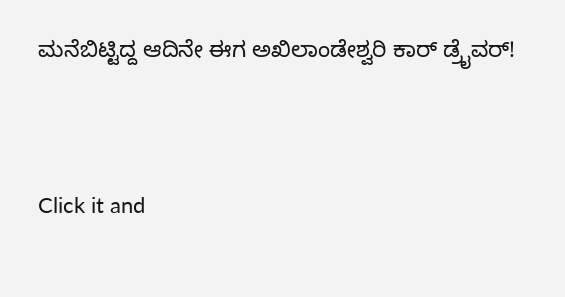ಮನೆಬಿಟ್ಟಿದ್ದ ಆದಿನೇ ಈಗ ಅಖಿಲಾಂಡೇಶ್ವರಿ ಕಾರ್ ಡ್ರೈವರ್!


Click it and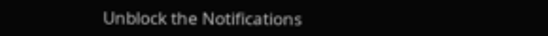Unblock the Notifications